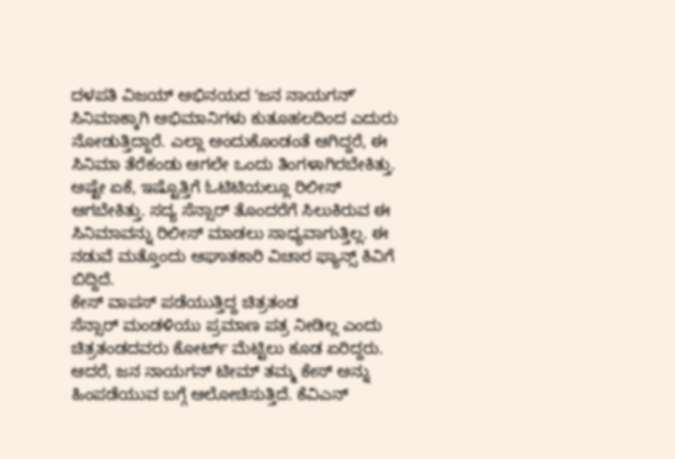ದಳಪತಿ ವಿಜಯ್ ಅಭಿನಯದ ʻಜನ ನಾಯಗನ್ʼ ಸಿನಿಮಾಕ್ಕಾಗಿ ಅಭಿಮಾನಿಗಳು ಕುತೂಹಲದಿಂದ ಎದುರು ನೋಡುತ್ತಿದ್ದಾರೆ. ಎಲ್ಲಾ ಅಂದುಕೊಂಡಂತೆ ಆಗಿದ್ದರೆ, ಈ ಸಿನಿಮಾ ತೆರೆಕಂಡು ಆಗಲೇ ಒಂದು ತಿಂಗಳಾಗಿರಬೇಕಿತ್ತು. ಅಷ್ಟೇ ಏಕೆ, ಇಷ್ಟೊತ್ತಿಗೆ ಓಟಿಟಿಯಲ್ಲೂ ರಿಲೀಸ್ ಆಗಬೇಕಿತ್ತು. ಸದ್ಯ ಸೆನ್ಸಾರ್ ತೊಂದರೆಗೆ ಸಿಲುಕಿರುವ ಈ ಸಿನಿಮಾವನ್ನು ರಿಲೀಸ್ ಮಾಡಲು ಸಾಧ್ಯವಾಗುತ್ತಿಲ್ಲ. ಈ ನಡುವೆ ಮತ್ತೊಂದು ಆಘಾತಕಾರಿ ವಿಚಾರ ಫ್ಯಾನ್ಸ್ ಕಿವಿಗೆ ಬಿದ್ದಿದೆ.
ಕೇಸ್ ವಾಪಸ್ ಪಡೆಯುತ್ತಿದ್ದ ಚಿತ್ರತಂಡ
ಸೆನ್ಸಾರ್ ಮಂಡಳಿಯು ಪ್ರಮಾಣ ಪತ್ರ ನೀಡಿಲ್ಲ ಎಂದು ಚಿತ್ರತಂಡದವರು ಕೋರ್ಟ್ ಮೆಟ್ಟಿಲು ಕೂಡ ಏರಿದ್ದರು. ಆದರೆ, ಜನ ನಾಯಗನ್ ಟೀಮ್ ತಮ್ಮ ಕೇಸ್ ಅನ್ನು ಹಿಂಪಡೆಯುವ ಬಗ್ಗೆ ಆಲೋಚಿಸುತ್ತಿದೆ. ಕೆವಿಎನ್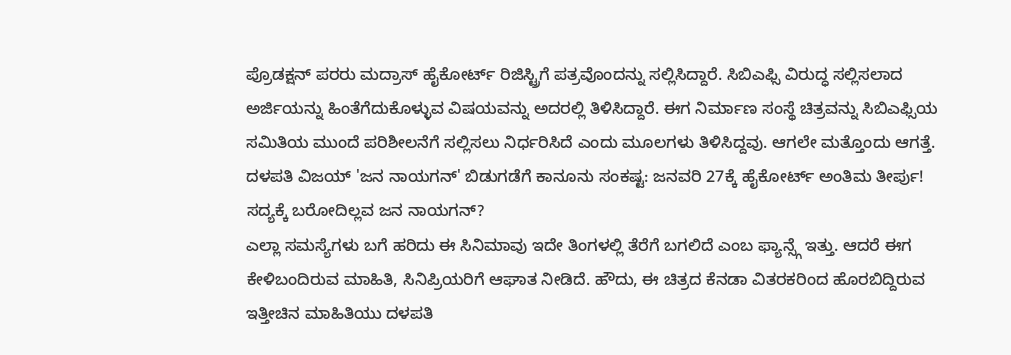ಪ್ರೊಡಕ್ಷನ್ ಪರರು ಮದ್ರಾಸ್ ಹೈಕೋರ್ಟ್ ರಿಜಿಸ್ಟ್ರಿಗೆ ಪತ್ರವೊಂದನ್ನು ಸಲ್ಲಿಸಿದ್ದಾರೆ. ಸಿಬಿಎಫ್ಸಿ ವಿರುದ್ಧ ಸಲ್ಲಿಸಲಾದ ಅರ್ಜಿಯನ್ನು ಹಿಂತೆಗೆದುಕೊಳ್ಳುವ ವಿಷಯವನ್ನು ಅದರಲ್ಲಿ ತಿಳಿಸಿದ್ದಾರೆ. ಈಗ ನಿರ್ಮಾಣ ಸಂಸ್ಥೆ ಚಿತ್ರವನ್ನು ಸಿಬಿಎಫ್ಸಿಯ ಸಮಿತಿಯ ಮುಂದೆ ಪರಿಶೀಲನೆಗೆ ಸಲ್ಲಿಸಲು ನಿರ್ಧರಿಸಿದೆ ಎಂದು ಮೂಲಗಳು ತಿಳಿಸಿದ್ದವು. ಆಗಲೇ ಮತ್ತೊಂದು ಆಗತ್ತೆ.
ದಳಪತಿ ವಿಜಯ್ 'ಜನ ನಾಯಗನ್' ಬಿಡುಗಡೆಗೆ ಕಾನೂನು ಸಂಕಷ್ಟ: ಜನವರಿ 27ಕ್ಕೆ ಹೈಕೋರ್ಟ್ ಅಂತಿಮ ತೀರ್ಪು!
ಸದ್ಯಕ್ಕೆ ಬರೋದಿಲ್ಲವ ಜನ ನಾಯಗನ್?
ಎಲ್ಲಾ ಸಮಸ್ಯೆಗಳು ಬಗೆ ಹರಿದು ಈ ಸಿನಿಮಾವು ಇದೇ ತಿಂಗಳಲ್ಲಿ ತೆರೆಗೆ ಬಗಲಿದೆ ಎಂಬ ಫ್ಯಾನ್ಸ್ಗೆ ಇತ್ತು. ಆದರೆ ಈಗ ಕೇಳಿಬಂದಿರುವ ಮಾಹಿತಿ, ಸಿನಿಪ್ರಿಯರಿಗೆ ಆಘಾತ ನೀಡಿದೆ. ಹೌದು, ಈ ಚಿತ್ರದ ಕೆನಡಾ ವಿತರಕರಿಂದ ಹೊರಬಿದ್ದಿರುವ ಇತ್ತೀಚಿನ ಮಾಹಿತಿಯು ದಳಪತಿ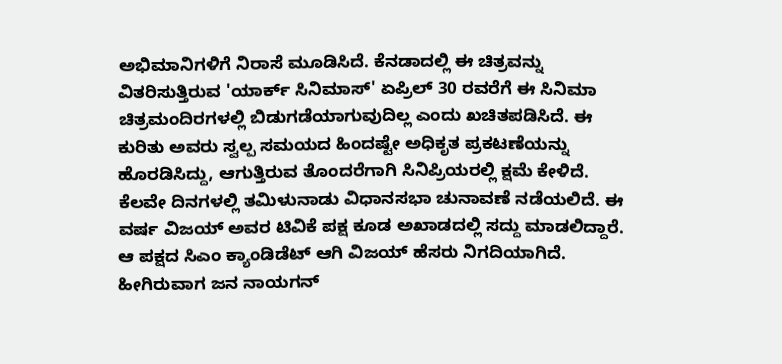ಅಭಿಮಾನಿಗಳಿಗೆ ನಿರಾಸೆ ಮೂಡಿಸಿದೆ. ಕೆನಡಾದಲ್ಲಿ ಈ ಚಿತ್ರವನ್ನು ವಿತರಿಸುತ್ತಿರುವ 'ಯಾರ್ಕ್ ಸಿನಿಮಾಸ್' ಏಪ್ರಿಲ್ 30 ರವರೆಗೆ ಈ ಸಿನಿಮಾ ಚಿತ್ರಮಂದಿರಗಳಲ್ಲಿ ಬಿಡುಗಡೆಯಾಗುವುದಿಲ್ಲ ಎಂದು ಖಚಿತಪಡಿಸಿದೆ. ಈ ಕುರಿತು ಅವರು ಸ್ವಲ್ಪ ಸಮಯದ ಹಿಂದಷ್ಟೇ ಅಧಿಕೃತ ಪ್ರಕಟಣೆಯನ್ನು ಹೊರಡಿಸಿದ್ದು, ಆಗುತ್ತಿರುವ ತೊಂದರೆಗಾಗಿ ಸಿನಿಪ್ರಿಯರಲ್ಲಿ ಕ್ಷಮೆ ಕೇಳಿದೆ.
ಕೆಲವೇ ದಿನಗಳಲ್ಲಿ ತಮಿಳುನಾಡು ವಿಧಾನಸಭಾ ಚುನಾವಣೆ ನಡೆಯಲಿದೆ. ಈ ವರ್ಷ ವಿಜಯ್ ಅವರ ಟಿವಿಕೆ ಪಕ್ಷ ಕೂಡ ಅಖಾಡದಲ್ಲಿ ಸದ್ದು ಮಾಡಲಿದ್ದಾರೆ. ಆ ಪಕ್ಷದ ಸಿಎಂ ಕ್ಯಾಂಡಿಡೆಟ್ ಆಗಿ ವಿಜಯ್ ಹೆಸರು ನಿಗದಿಯಾಗಿದೆ. ಹೀಗಿರುವಾಗ ಜನ ನಾಯಗನ್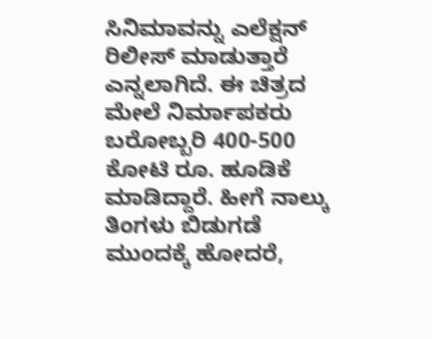ಸಿನಿಮಾವನ್ನು ಎಲೆಕ್ಷನ್ ರಿಲೀಸ್ ಮಾಡುತ್ತಾರೆ ಎನ್ನಲಾಗಿದೆ. ಈ ಚಿತ್ರದ ಮೇಲೆ ನಿರ್ಮಾಪಕರು ಬರೋಬ್ಬರಿ 400-500 ಕೋಟಿ ರೂ. ಹೂಡಿಕೆ ಮಾಡಿದ್ದಾರೆ. ಹೀಗೆ ನಾಲ್ಕು ತಿಂಗಳು ಬಿಡುಗಡೆ ಮುಂದಕ್ಕೆ ಹೋದರೆ,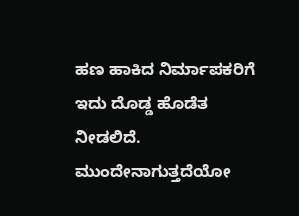ಹಣ ಹಾಕಿದ ನಿರ್ಮಾಪಕರಿಗೆ ಇದು ದೊಡ್ಡ ಹೊಡೆತ ನೀಡಲಿದೆ. ಮುಂದೇನಾಗುತ್ತದೆಯೋ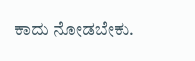ಕಾದು ನೋಡಬೇಕು.